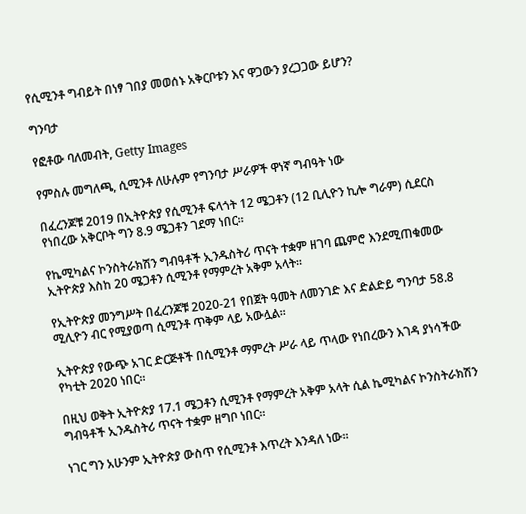የሲሚንቶ ግብይት በነፃ ገበያ መወሰኑ አቅርቦቱን እና ዋጋውን ያረጋጋው ይሆን?

ግንባታ

የፎቶው ባለመብት, Getty Images

የምስሉ መግለጫ, ሲሚንቶ ለሁሉም የግንባታ ሥራዎች ዋነኛ ግብዓት ነው

በፈረንጆቹ 2019 በኢትዮጵያ የሲሚንቶ ፍላጎት 12 ሜጋቶን (12 ቢሊዮን ኪሎ ግራም) ሲደርስ የነበረው አቅርቦት ግን 8.9 ሜጋቶን ገደማ ነበር።

የኬሚካልና ኮንስትራክሽን ግብዓቶች ኢንዱስትሪ ጥናት ተቋም ዘገባ ጨምሮ እንደሚጠቁመው ኢትዮጵያ እስከ 20 ሜጋቶን ሲሚንቶ የማምረት አቅም አላት።

የኢትዮጵያ መንግሥት በፈረንጆቹ 2020-21 የበጀት ዓመት ለመንገድ እና ድልድይ ግንባታ 58.8 ሚሊዮን ብር የሚያወጣ ሲሚንቶ ጥቅም ላይ አውሏል።

ኢትዮጵያ የውጭ አገር ድርጅቶች በሲሚንቶ ማምረት ሥራ ላይ ጥላው የነበረውን እገዳ ያነሳችው የካቲት 2020 ነበር።

በዚህ ወቅት ኢትዮጵያ 17.1 ሜጋቶን ሲሚንቶ የማምረት አቅም አላት ሲል ኬሚካልና ኮንስትራክሽን ግብዓቶች ኢንዱስትሪ ጥናት ተቋም ዘግቦ ነበር።

ነገር ግን አሁንም ኢትዮጵያ ውስጥ የሲሚንቶ እጥረት እንዳለ ነው።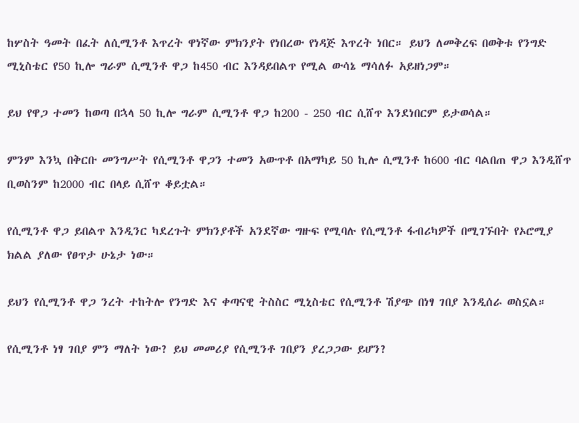ከሦስት ዓመት በፈት ለሲሚንቶ እጥረት ዋነኛው ምክንያት የነበረው የነዳጅ እጥረት ነበር። ይህን ለመቅረፍ በወቅቱ የንግድ ሚኒስቴር የ50 ኪሎ ግራም ሲሚንቶ ዋጋ ከ450 ብር እንዳይበልጥ የሚል ውሳኔ ማሳለፉ አይዘነጋም።

ይህ የዋጋ ተመን ከወጣ በኋላ 50 ኪሎ ግራም ሲሚንቶ ዋጋ ከ200 - 250 ብር ሲሸጥ እንደነበርም ይታወሳል።

ምንም እንኳ በቅርቡ መንግሥት የሲሚንቶ ዋጋን ተመን አውጥቶ በአማካይ 50 ኪሎ ሲሚንቶ ከ600 ብር ባልበጠ ዋጋ እንዲሸጥ ቢወስንም ከ2000 ብር በላይ ሲሸጥ ቆይቷል።

የሲሚንቶ ዋጋ ይበልጥ እንዲንር ካደረጉት ምክንያቶች አንደኛው ግዙፍ የሚባሉ የሲሚንቶ ፋብሪካዎች በሚገኙበት የኦሮሚያ ክልል ያለው የፀጥታ ሁኔታ ነው።

ይህን የሲሚንቶ ዋጋ ንረት ተከትሎ የንግድ እና ቀጣናዊ ትስስር ሚኒስቴር የሲሚንቶ ሽያጭ በነፃ ገበያ እንዲሰራ ወስኗል።

የሲሚንቶ ነፃ ገበያ ምን ማለት ነው? ይህ መመሪያ የሲሚንቶ ገበያን ያረጋጋው ይሆን?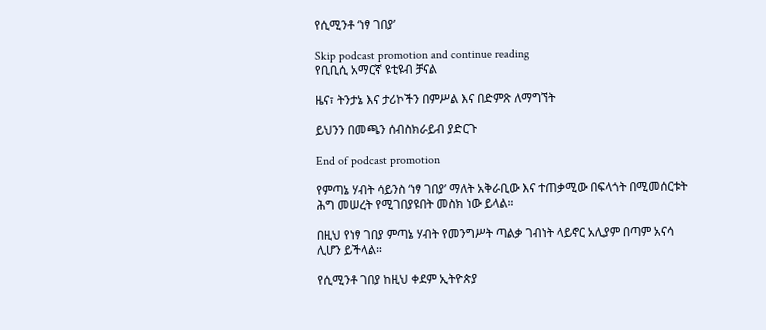የሲሚንቶ ‘ነፃ ገበያ’

Skip podcast promotion and continue reading
የቢቢሲ አማርኛ ዩቲዩብ ቻናል

ዜና፣ ትንታኔ እና ታሪኮችን በምሥል እና በድምጽ ለማግኘት

ይህንን በመጫን ሰብስክራይብ ያድርጉ

End of podcast promotion

የምጣኔ ሃብት ሳይንስ ‘ነፃ ገበያ’ ማለት አቅራቢው እና ተጠቃሚው በፍላጎት በሚመሰርቱት ሕግ መሠረት የሚገበያዩበት መስክ ነው ይላል።

በዚህ የነፃ ገበያ ምጣኔ ሃብት የመንግሥት ጣልቃ ገብነት ላይኖር አሊያም በጣም አናሳ ሊሆን ይችላል።

የሲሚንቶ ገበያ ከዚህ ቀደም ኢትዮጵያ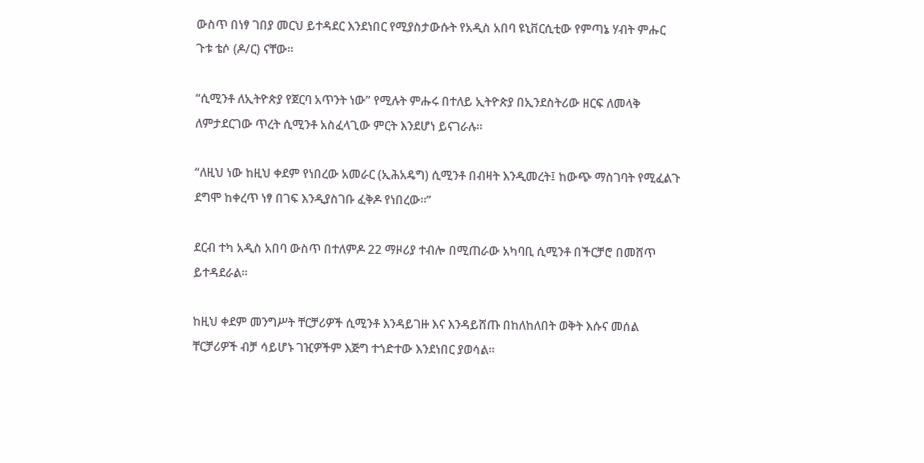ውስጥ በነፃ ገበያ መርህ ይተዳደር እንደነበር የሚያስታውሱት የአዲስ አበባ ዩኒቨርሲቲው የምጣኔ ሃብት ምሑር ጉቱ ቴሶ (ዶ/ር) ናቸው።

“ሲሚንቶ ለኢትዮጵያ የጀርባ አጥንት ነው” የሚሉት ምሑሩ በተለይ ኢትዮጵያ በኢንደስትሪው ዘርፍ ለመላቅ ለምታደርገው ጥረት ሲሚንቶ አስፈላጊው ምርት እንደሆነ ይናገራሉ።

“ለዚህ ነው ከዚህ ቀደም የነበረው አመራር (ኢሕአዴግ) ሲሚንቶ በብዛት እንዲመረት፤ ከውጭ ማስገባት የሚፈልጉ ደግሞ ከቀረጥ ነፃ በገፍ እንዲያስገቡ ፈቅዶ የነበረው።”

ደርብ ተካ አዲስ አበባ ውስጥ በተለምዶ 22 ማዞሪያ ተብሎ በሚጠራው አካባቢ ሲሚንቶ በችርቻሮ በመሸጥ ይተዳደራል።

ከዚህ ቀደም መንግሥት ቸርቻሪዎች ሲሚንቶ እንዳይገዙ እና እንዳይሸጡ በከለከለበት ወቅት እሱና መሰል ቸርቻሪዎች ብቻ ሳይሆኑ ገዢዎችም እጅግ ተጎድተው እንደነበር ያወሳል።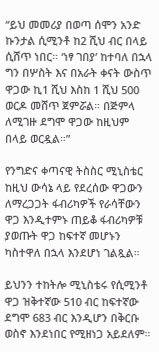“ይህ መመሪያ በወጣ ሰሞን አንድ ኩንታል ሲሚንቶ ከ2 ሺህ ብር በላይ ሲሸጥ ነበር። ‘ነፃ ገበያ’ ከተባለ በኋላ ግን በሦስት እና በአራት ቀናት ውስጥ ዋጋው ኪ1 ሺህ እስከ 1 ሺህ 500 ወርዶ መሸጥ ጀምሯል። በጅምላ ለሚገዙ ደግሞ ዋጋው ከዚህም በላይ ወርዷል።”

የንግድና ቀጣናዊ ትስስር ሚኒስቴር ከዚህ ውሳኔ ላይ የደረሰው ዋጋውን ለማረጋጋት ፋብሪካዎች የራሳቸውን ዋጋ እንዲተምኑ ጠይቆ ፋብሪካዎቹ ያወጡት ዋጋ ከፍተኛ መሆኑን ካስተዋለ በኋላ እንደሆነ ገልጿል።

ይህንን ተከትሎ ሚኒስቴሩ የሲሚንቶ ዋጋ ዝቅተኛው 510 ብር ከፍተኛው ደግሞ 683 ብር እንዲሆን በቅርቡ ወስኖ እንደነበር የሚዘነጋ አይደለም።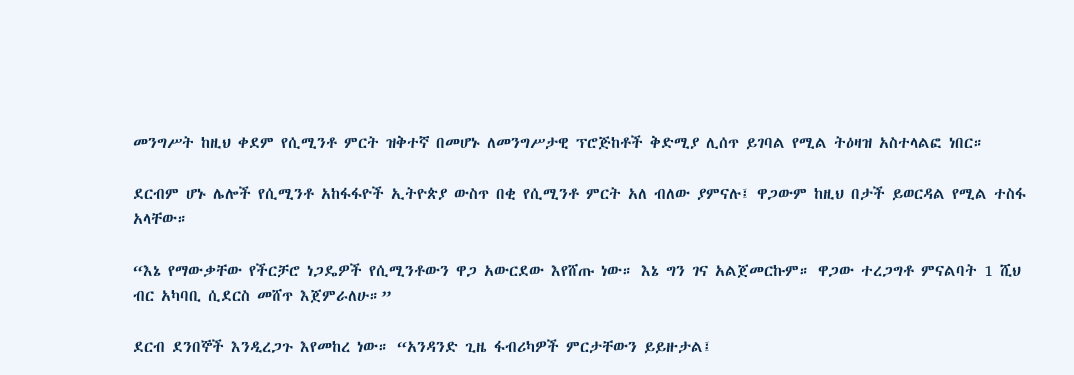መንግሥት ከዚህ ቀደም የሲሚንቶ ምርት ዝቅተኛ በመሆኑ ለመንግሥታዊ ፕሮጅከቶች ቅድሚያ ሊሰጥ ይገባል የሚል ትዕዛዝ አስተላልፎ ነበር።

ደርብም ሆኑ ሌሎች የሲሚንቶ አከፋፋዮች ኢትዮጵያ ውስጥ በቂ የሲሚንቶ ምርት አለ ብለው ያምናሉ፤ ዋጋውም ከዚህ በታች ይወርዳል የሚል ተስፋ አላቸው።

“እኔ የማውቃቸው የችርቻሮ ነጋዴዎች የሲሚንቶውን ዋጋ አውርደው እየሸጡ ነው። እኔ ግን ገና አልጀመርኩም። ዋጋው ተረጋግቶ ምናልባት 1 ሺህ ብር አካባቢ ሲደርስ መሸጥ እጀምራለሁ።”

ደርብ ደንበኞች እንዲረጋጉ እየመከረ ነው። “አንዳንድ ጊዜ ፋብሪካዎች ምርታቸውን ይይዙታል፤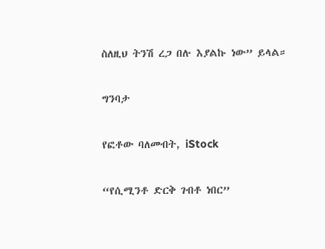ስለዚህ ትንሽ ረጋ በሉ እያልኩ ነው” ይላል።

ግንባታ

የፎቶው ባለመብት, iStock

“የሲሚንቶ ድርቅ ገብቶ ነበር”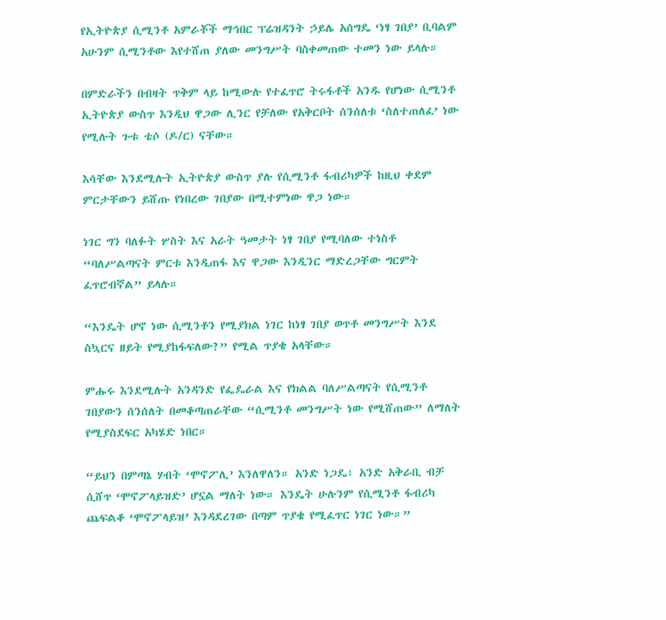የኢትዮጵያ ሲሚንቶ አምራቾች ማኅበር ፕሬዝዳንት ኃይሌ አሰግዴ ‘ነፃ ገበያ’ ቢባልም አሁንም ሲሚንቶው እየተሸጠ ያለው መንግሥት ባስቀመጠው ተመን ነው ይላሉ።

በምድራችን በብዛት ጥቅም ላይ ከሚውሉ የተፈጥሮ ትሩፋቶች አንዱ የሆነው ሲሚንቶ ኢትዮጵያ ውስጥ እንዲህ ዋጋው ሊንር የቻለው የአቅርቦት ሰንሰለቱ ‘ስለተጠለፈ’ ነው የሚሉት ጉቱ ቴሶ (ዶ/ር) ናቸው።

እሳቸው እንደሚሉት ኢትዮጵያ ውስጥ ያሉ የሲሚንቶ ፋብሪካዎች ከዚህ ቀደም ምርታቸውን ይሸጡ የነበረው ገበያው በሚተምነው ዋጋ ነው።

ነገር ግን ባለፉት ሦስት እና አራት ዓመታት ነፃ ገበያ የሚባለው ተነስቶ “ባለሥልጣናት ምርቱ እንዲጠፋ እና ዋጋው እንዲንር ማድረጋቸው ግርምት ፈጥሮብኛል” ይላሉ።

“እንዴት ሆኖ ነው ሲሚንቶን የሚያክል ነገር ከነፃ ገበያ ወጥቶ መንግሥት እንደ ስኳርና ዘይት የሚያከፋፍለው?” የሚል ጥያቄ አላቸው።

ምሑሩ እንደሚሉት አንዳንድ የፌዴራል እና የክልል ባለሥልጣናት የሲሚንቶ ገበያውን ሰንሰለት በመቆጣጠራቸው “ሲሚንቶ መንግሥት ነው የሚሸጠው” ለማለት የሚያስደፍር አካሄድ ነበር።

“ይህን በምጣኔ ሃብት ‘ሞኖፖሊ’ እንለዋለን። አንድ ነጋዴ፣ አንድ አቅራቢ ብቻ ሲሸጥ ‘ሞኖፖላይዝድ’ ሆኗል ማለት ነው። እንዴት ሁሉንም የሲሚንቶ ፋብሪካ ጨፍልቆ ‘ሞኖፖላይዝ’ እንዳደረገው በጣም ጥያቄ የሚፈጥር ነገር ነው።”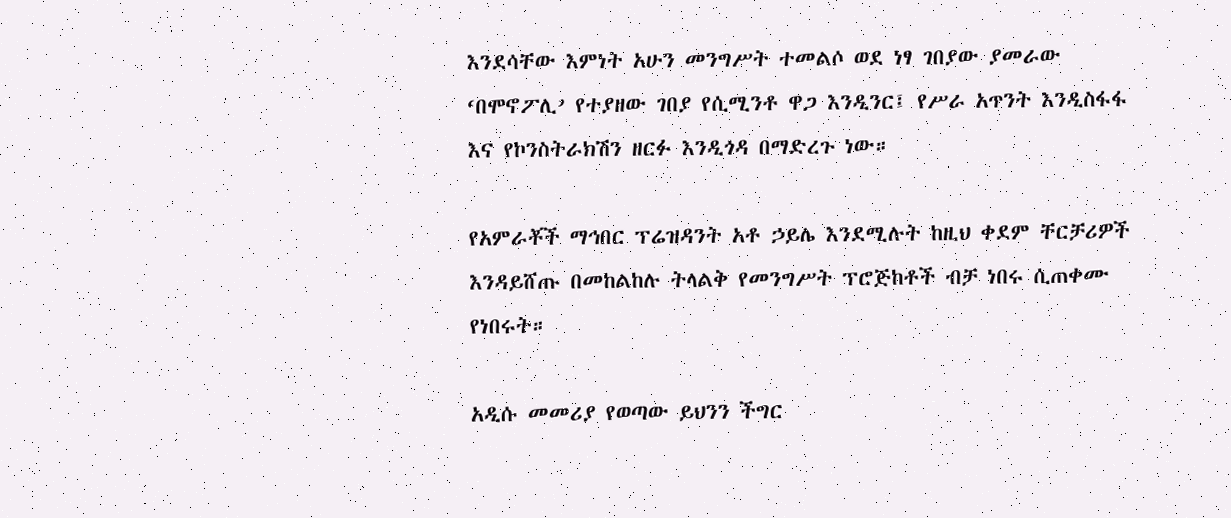እንደሳቸው እምነት አሁን መንግሥት ተመልሶ ወደ ነፃ ገበያው ያመራው ‘በሞኖፖሊ’ የተያዘው ገበያ የሲሚንቶ ዋጋ እንዲንር፤ የሥራ አጥንት እንዲስፋፋ እና የኮንስትራክሽን ዘርፉ እንዲጎዳ በማድረጉ ነው።

የአምራቾች ማኅበር ፕሬዝዳንት አቶ ኃይሌ እንደሚሉት ከዚህ ቀደም ቸርቻሪዎች እንዳይሸጡ በመከልከሉ ትላልቅ የመንግሥት ፕሮጅከቶች ብቻ ነበሩ ሲጠቀሙ የነበሩት።

አዲሱ መመሪያ የወጣው ይህንን ችግር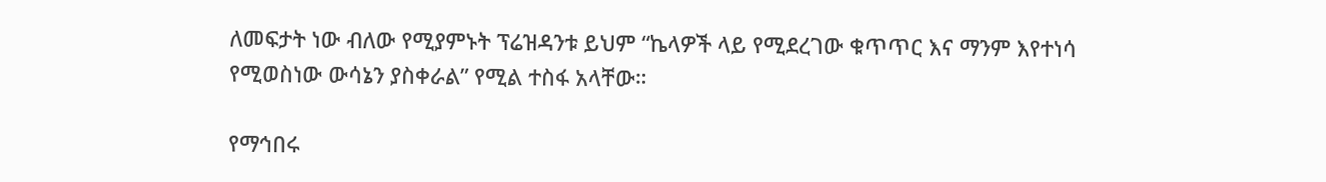ለመፍታት ነው ብለው የሚያምኑት ፕሬዝዳንቱ ይህም “ኬላዎች ላይ የሚደረገው ቁጥጥር እና ማንም እየተነሳ የሚወስነው ውሳኔን ያስቀራል” የሚል ተስፋ አላቸው።

የማኅበሩ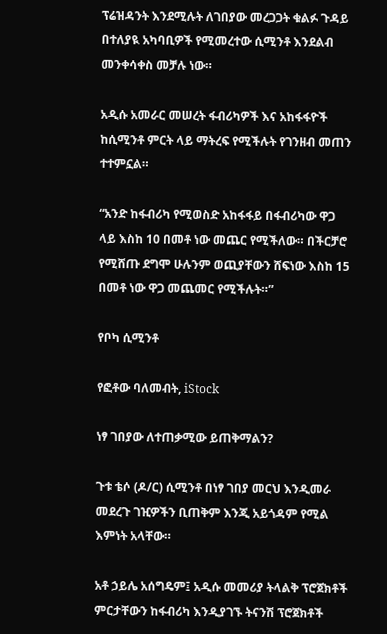ፕሬዝዳንት እንደሚሉት ለገበያው መረጋጋት ቁልፉ ጉዳይ በተለያዪ አካባቢዎች የሚመረተው ሲሚንቶ እንደልብ መንቀሳቀስ መቻሉ ነው።

አዲሱ አመራር መሠረት ፋብሪካዎች እና አከፋፋዮች ከሲሚንቶ ምርት ላይ ማትረፍ የሚችሉት የገንዘብ መጠን ተተምኗል።

“አንድ ከፋብሪካ የሚወስድ አከፋፋይ በፋብሪካው ዋጋ ላይ እስከ 10 በመቶ ነው መጨር የሚችለው። በችርቻሮ የሚሸጡ ደግሞ ሁሉንም ወጪያቸውን ሸፍነው እስከ 15 በመቶ ነው ዋጋ መጨመር የሚችሉት።”

የቦካ ሲሚንቶ

የፎቶው ባለመብት, iStock

ነፃ ገበያው ለተጠቃሚው ይጠቅማልን?

ጉቱ ቴሶ (ዶ/ር) ሲሚንቶ በነፃ ገበያ መርህ እንዲመራ መደረጉ ገዢዎችን ቢጠቅም እንጂ አይጎዳም የሚል እምነት አላቸው።

አቶ ኃይሌ አሰግዴም፤ አዲሱ መመሪያ ትላልቅ ፕሮጀክቶች ምርታቸውን ከፋብሪካ እንዲያገኙ ትናንሽ ፕሮጀክቶች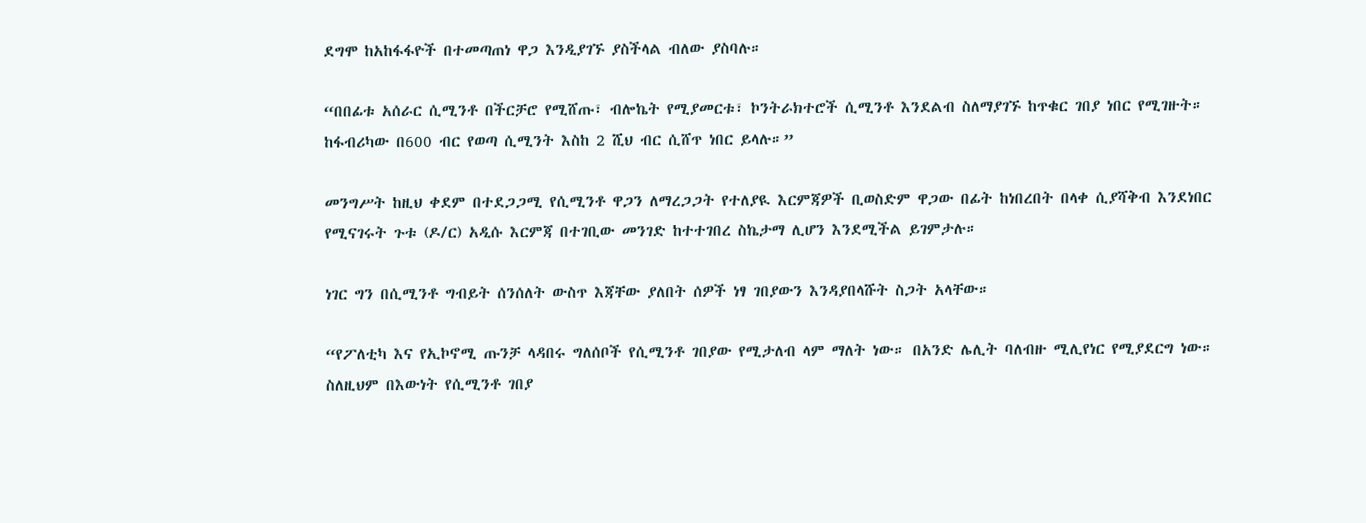ደግሞ ከአከፋፋዮች በተመጣጠነ ዋጋ እንዲያገኙ ያስችላል ብለው ያስባሉ።

“በበፊቱ አሰራር ሲሚንቶ በችርቻሮ የሚሸጡ፣ ብሎኬት የሚያመርቱ፣ ኮንትራክተሮች ሲሚንቶ እንደልብ ስለማያገኙ ከጥቁር ገበያ ነበር የሚገዙት። ከፋብሪካው በ600 ብር የወጣ ሲሚንት እስከ 2 ሺህ ብር ሲሸጥ ነበር ይላሉ።”

መንግሥት ከዚህ ቀደም በተደጋጋሚ የሲሚንቶ ዋጋን ለማረጋጋት የተለያዪ እርምጃዎች ቢወስድም ዋጋው በፊት ከነበረበት በላቀ ሲያሻቅብ እንደነበር የሚናገሩት ጉቱ (ዶ/ር) አዲሱ እርምጃ በተገቢው መንገድ ከተተገበረ ስኬታማ ሊሆን እንደሚችል ይገምታሉ።

ነገር ግን በሲሚንቶ ግብይት ሰንሰለት ውስጥ እጃቸው ያለበት ሰዎች ነፃ ገበያውን እንዳያበላሹት ስጋት አላቸው።

“የፖለቲካ እና የኢኮኖሚ ጡንቻ ላዳበሩ ግለሰቦች የሲሚንቶ ገበያው የሚታለብ ላም ማለት ነው። በአንድ ሌሊት ባለብዙ ሚሊየነር የሚያደርግ ነው። ስለዚህም በእውነት የሲሚንቶ ገበያ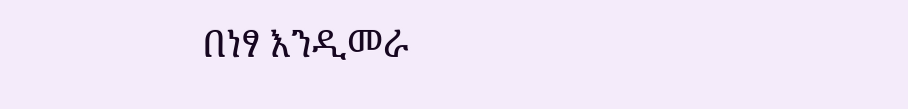በነፃ እንዲመራ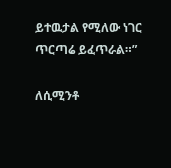ይተዉታል የሚለው ነገር ጥርጣሬ ይፈጥራል።”

ለሲሚንቶ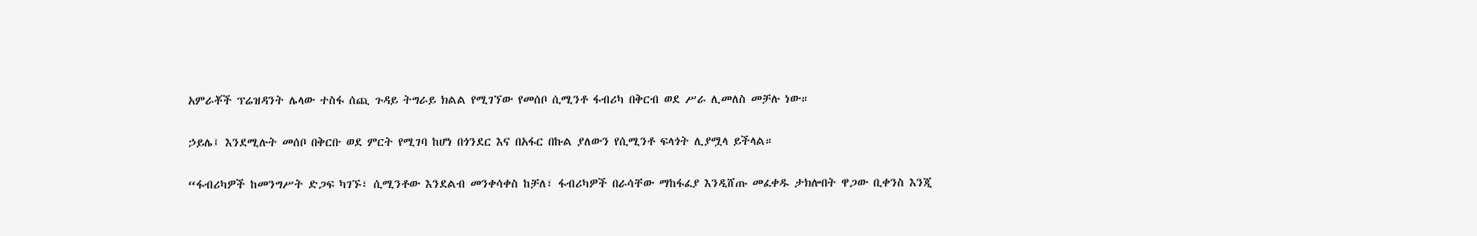አምራቾች ፕሬዝዳንት ሌላው ተስፋ ሰጪ ጉዳይ ትግራይ ክልል የሚገኘው የመሰቦ ሲሚንቶ ፋብሪካ በቅርብ ወደ ሥራ ሊመለስ መቻሉ ነው።

ኃይሌ፤ እንደሚሉት መሰቦ በቅርቡ ወደ ምርት የሚገባ ከሆነ በጎንደር እና በአፋር በኩል ያለውን የሲሚንቶ ፍላጎት ሊያሟላ ይችላል።

“ፋብሪካዎች ከመንግሥት ድጋፍ ካገኙ፣ ሲሚንቶው እንደልብ መንቀሳቀስ ከቻለ፣ ፋብሪካዎች በራሳቸው ማከፋፈያ እንዲሸጡ መፈቀዱ ታክሎበት ዋጋው ቢቀንስ እንጂ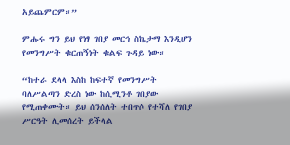አይጨምርም።”

ምሑሩ ግን ይህ የነፃ ገበያ መርኅ ስኬታማ እንዲሆን የመንግሥት ቁርጠኝነት ቁልፍ ጉዳይ ነው።

“ከተራ ደላላ እስከ ከፍተኛ የመንግሥት ባለሥልጣን ድረስ ነው ከሲሚንቶ ገበያው የሚጠቀሙት። ይህ ሰንሰለት ተበጥሶ የተሻለ የገበያ ሥርዓት ሊመሰረት ይችላል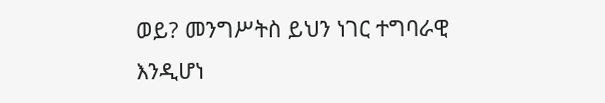ወይ? መንግሥትስ ይህን ነገር ተግባራዊ እንዲሆነ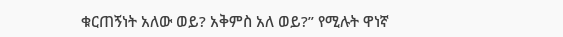ቁርጠኝነት አለው ወይ? አቅምስ አለ ወይ?” የሚሉት ዋነኛ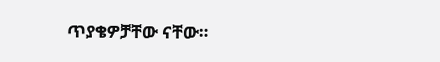ጥያቄዎቻቸው ናቸው።